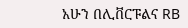አሁን በሊቨርፑልና RB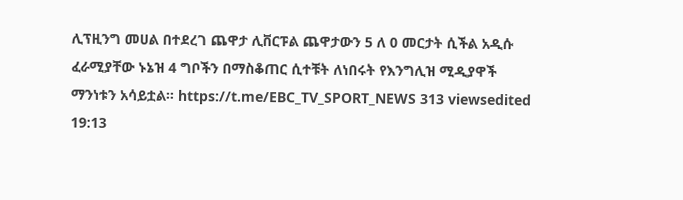ሊፕዚንግ መሀል በተደረገ ጨዋታ ሊቨርፑል ጨዋታውን 5 ለ 0 መርታት ሲችል አዲሱ ፈራሚያቸው ኑኔዝ 4 ግቦችን በማስቆጠር ሲተቹት ለነበሩት የእንግሊዝ ሚዲያዋች ማንነቱን አሳይቷል። https://t.me/EBC_TV_SPORT_NEWS 313 viewsedited 19:13